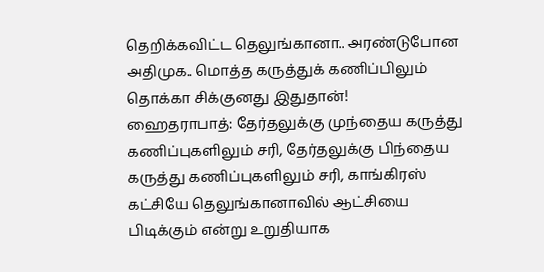தெறிக்கவிட்ட தெலுங்கானா.. அரண்டுபோன அதிமுக.. மொத்த கருத்துக் கணிப்பிலும் தொக்கா சிக்குனது இதுதான்!
ஹைதராபாத்: தேர்தலுக்கு முந்தைய கருத்து கணிப்புகளிலும் சரி, தேர்தலுக்கு பிந்தைய கருத்து கணிப்புகளிலும் சரி, காங்கிரஸ் கட்சியே தெலுங்கானாவில் ஆட்சியை பிடிக்கும் என்று உறுதியாக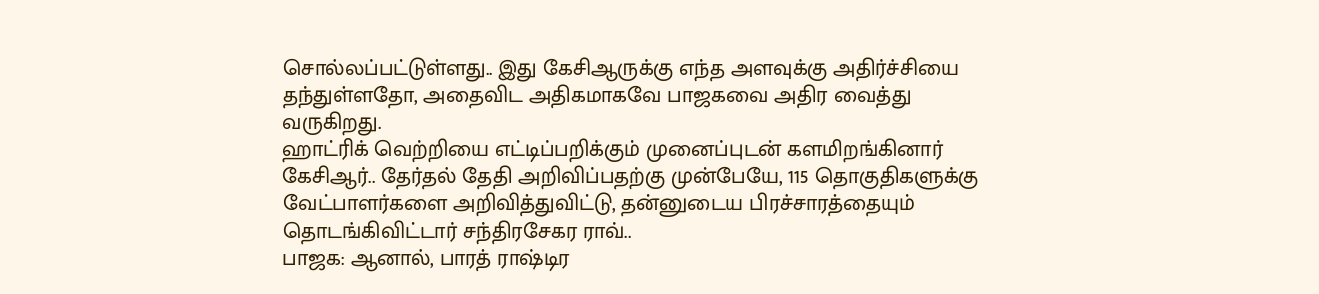சொல்லப்பட்டுள்ளது.. இது கேசிஆருக்கு எந்த அளவுக்கு அதிர்ச்சியை தந்துள்ளதோ, அதைவிட அதிகமாகவே பாஜகவை அதிர வைத்து வருகிறது.
ஹாட்ரிக் வெற்றியை எட்டிப்பறிக்கும் முனைப்புடன் களமிறங்கினார் கேசிஆர்.. தேர்தல் தேதி அறிவிப்பதற்கு முன்பேயே, 115 தொகுதிகளுக்கு வேட்பாளர்களை அறிவித்துவிட்டு, தன்னுடைய பிரச்சாரத்தையும் தொடங்கிவிட்டார் சந்திரசேகர ராவ்..
பாஜக: ஆனால், பாரத் ராஷ்டிர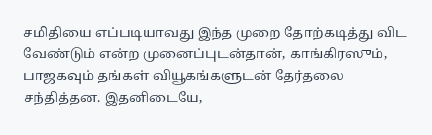சமிதியை எப்படியாவது இந்த முறை தோற்கடித்து விட வேண்டும் என்ற முனைப்புடன்தான், காங்கிரஸும், பாஜகவும் தங்கள் வியூகங்களுடன் தேர்தலை சந்தித்தன. இதனிடையே,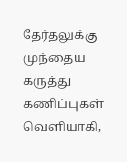தேர்தலுக்கு முந்தைய கருத்து கணிப்புகள் வெளியாகி,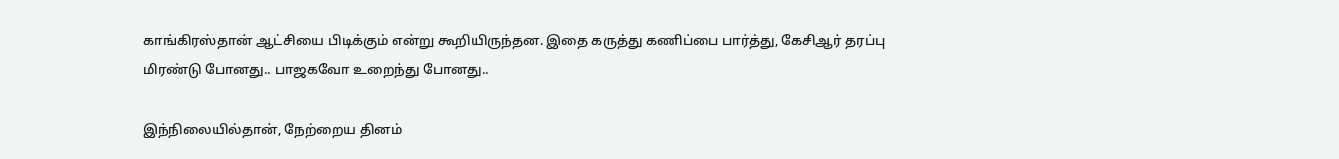காங்கிரஸ்தான் ஆட்சியை பிடிக்கும் என்று கூறியிருந்தன. இதை கருத்து கணிப்பை பார்த்து, கேசிஆர் தரப்பு மிரண்டு போனது.. பாஜகவோ உறைந்து போனது..

இந்நிலையில்தான், நேற்றைய தினம்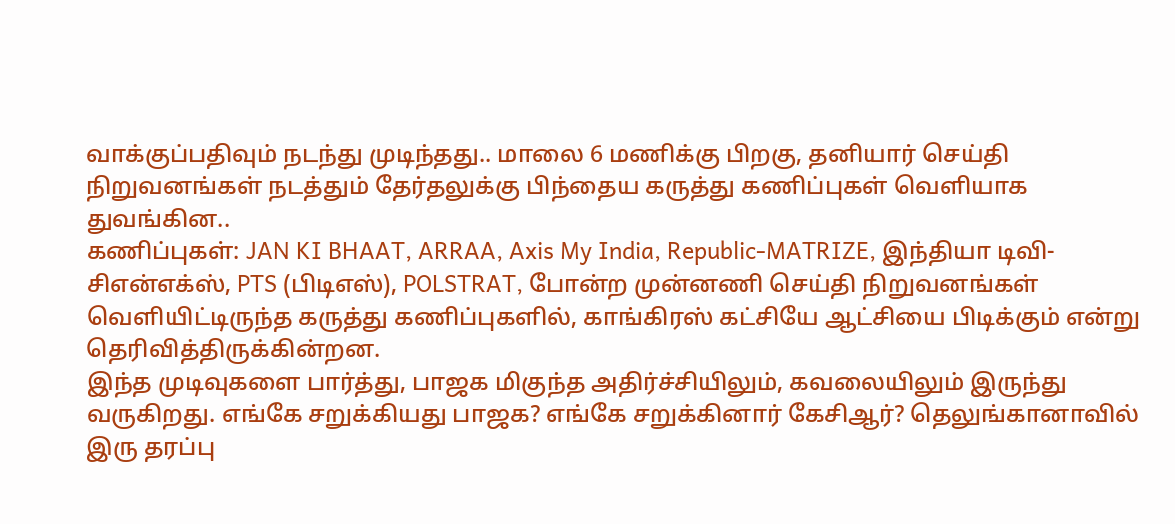வாக்குப்பதிவும் நடந்து முடிந்தது.. மாலை 6 மணிக்கு பிறகு, தனியார் செய்தி நிறுவனங்கள் நடத்தும் தேர்தலுக்கு பிந்தைய கருத்து கணிப்புகள் வெளியாக துவங்கின..
கணிப்புகள்: JAN KI BHAAT, ARRAA, Axis My India, Republic-MATRIZE, இந்தியா டிவி-சிஎன்எக்ஸ், PTS (பிடிஎஸ்), POLSTRAT, போன்ற முன்னணி செய்தி நிறுவனங்கள் வெளியிட்டிருந்த கருத்து கணிப்புகளில், காங்கிரஸ் கட்சியே ஆட்சியை பிடிக்கும் என்று தெரிவித்திருக்கின்றன.
இந்த முடிவுகளை பார்த்து, பாஜக மிகுந்த அதிர்ச்சியிலும், கவலையிலும் இருந்து வருகிறது. எங்கே சறுக்கியது பாஜக? எங்கே சறுக்கினார் கேசிஆர்? தெலுங்கானாவில் இரு தரப்பு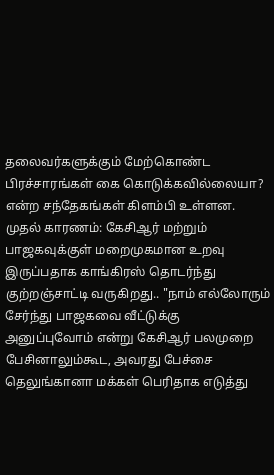தலைவர்களுக்கும் மேற்கொண்ட பிரச்சாரங்கள் கை கொடுக்கவில்லையா? என்ற சந்தேகங்கள் கிளம்பி உள்ளன.
முதல் காரணம்: கேசிஆர் மற்றும் பாஜகவுக்குள் மறைமுகமான உறவு இருப்பதாக காங்கிரஸ் தொடர்ந்து குற்றஞ்சாட்டி வருகிறது.. "நாம் எல்லோரும் சேர்ந்து பாஜகவை வீட்டுக்கு அனுப்புவோம் என்று கேசிஆர் பலமுறை பேசினாலும்கூட, அவரது பேச்சை தெலுங்கானா மக்கள் பெரிதாக எடுத்து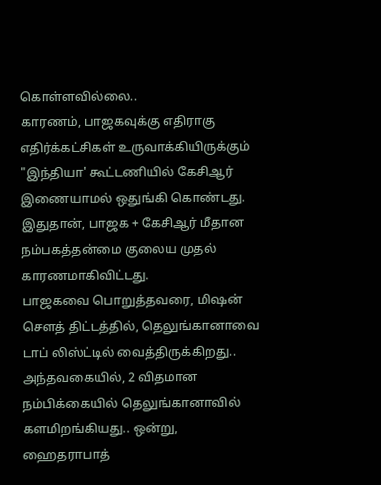கொள்ளவில்லை..
காரணம், பாஜகவுக்கு எதிராகு எதிர்க்கட்சிகள் உருவாக்கியிருக்கும் "இந்தியா' கூட்டணியில் கேசிஆர் இணையாமல் ஒதுங்கி கொண்டது. இதுதான், பாஜக + கேசிஆர் மீதான நம்பகத்தன்மை குலைய முதல் காரணமாகிவிட்டது.
பாஜகவை பொறுத்தவரை, மிஷன் சௌத் திட்டத்தில், தெலுங்கானாவை டாப் லிஸ்ட்டில் வைத்திருக்கிறது.. அந்தவகையில், 2 விதமான நம்பிக்கையில் தெலுங்கானாவில் களமிறங்கியது.. ஒன்று, ஹைதராபாத்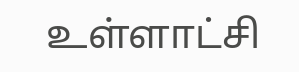உள்ளாட்சி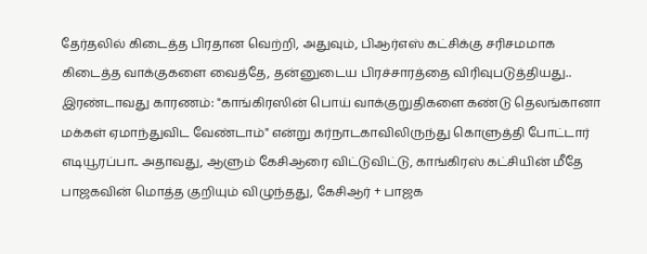தேர்தலில் கிடைத்த பிரதான வெற்றி, அதுவும், பிஆர்எஸ் கட்சிக்கு சரிசமமாக கிடைத்த வாக்குகளை வைத்தே, தன்னுடைய பிரச்சாரத்தை விரிவுபடுத்தியது..
இரண்டாவது காரணம்: "காங்கிரஸின் பொய் வாக்குறுதிகளை கண்டு தெலங்கானா மக்கள் ஏமாந்துவிட வேண்டாம்" என்று கர்நாடகாவிலிருந்து கொளுத்தி போட்டார் எடியூரப்பா.. அதாவது, ஆளும் கேசிஆரை விட்டுவிட்டு, காங்கிரஸ் கட்சியின் மீதே பாஜகவின் மொத்த குறியும் விழுந்தது, கேசிஆர் + பாஜக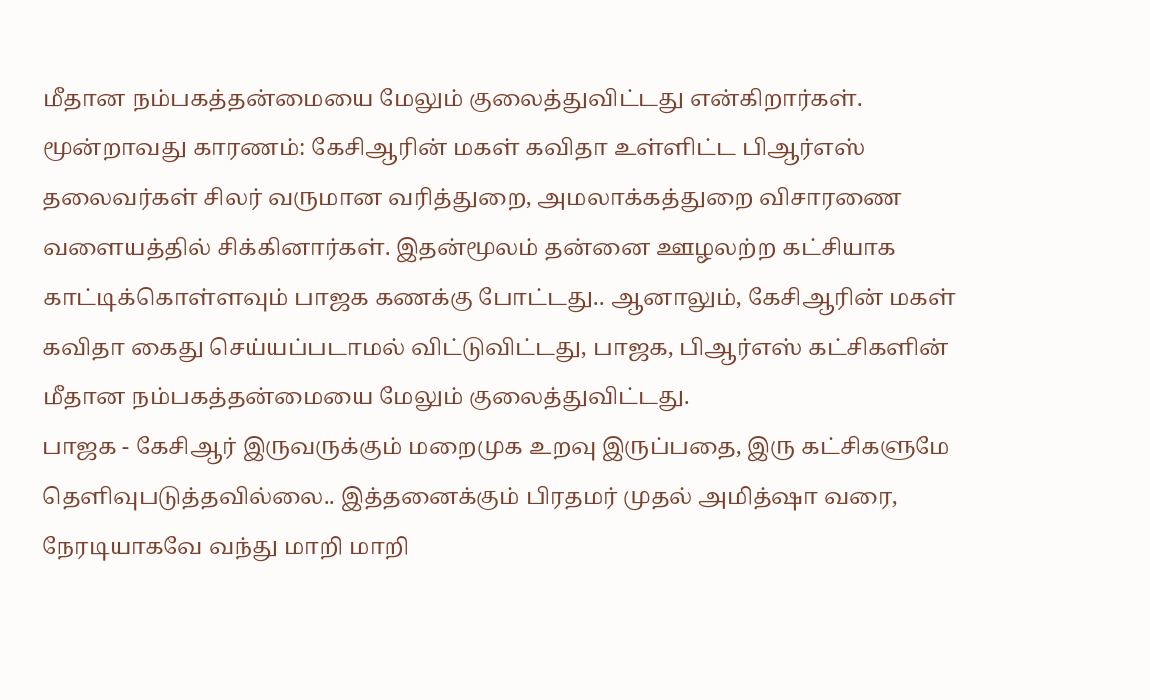மீதான நம்பகத்தன்மையை மேலும் குலைத்துவிட்டது என்கிறார்கள்.
மூன்றாவது காரணம்: கேசிஆரின் மகள் கவிதா உள்ளிட்ட பிஆர்எஸ் தலைவர்கள் சிலர் வருமான வரித்துறை, அமலாக்கத்துறை விசாரணை வளையத்தில் சிக்கினார்கள். இதன்மூலம் தன்னை ஊழலற்ற கட்சியாக காட்டிக்கொள்ளவும் பாஜக கணக்கு போட்டது.. ஆனாலும், கேசிஆரின் மகள் கவிதா கைது செய்யப்படாமல் விட்டுவிட்டது, பாஜக, பிஆர்எஸ் கட்சிகளின் மீதான நம்பகத்தன்மையை மேலும் குலைத்துவிட்டது.
பாஜக - கேசிஆர் இருவருக்கும் மறைமுக உறவு இருப்பதை, இரு கட்சிகளுமே தெளிவுபடுத்தவில்லை.. இத்தனைக்கும் பிரதமர் முதல் அமித்ஷா வரை, நேரடியாகவே வந்து மாறி மாறி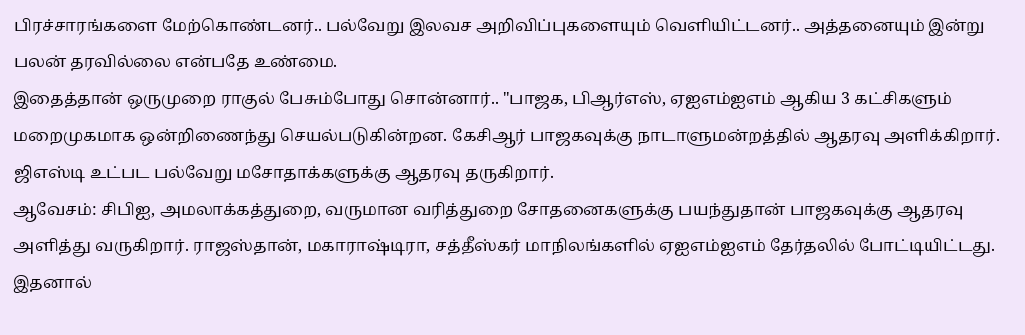பிரச்சாரங்களை மேற்கொண்டனர்.. பல்வேறு இலவச அறிவிப்புகளையும் வெளியிட்டனர்.. அத்தனையும் இன்று பலன் தரவில்லை என்பதே உண்மை.
இதைத்தான் ஒருமுறை ராகுல் பேசும்போது சொன்னார்.. "பாஜக, பிஆர்எஸ், ஏஐஎம்ஐஎம் ஆகிய 3 கட்சிகளும் மறைமுகமாக ஒன்றிணைந்து செயல்படுகின்றன. கேசிஆர் பாஜகவுக்கு நாடாளுமன்றத்தில் ஆதரவு அளிக்கிறார். ஜிஎஸ்டி உட்பட பல்வேறு மசோதாக்களுக்கு ஆதரவு தருகிறார்.
ஆவேசம்: சிபிஐ, அமலாக்கத்துறை, வருமான வரித்துறை சோதனைகளுக்கு பயந்துதான் பாஜகவுக்கு ஆதரவு அளித்து வருகிறார். ராஜஸ்தான், மகாராஷ்டிரா, சத்தீஸ்கர் மாநிலங்களில் ஏஐஎம்ஐஎம் தேர்தலில் போட்டியிட்டது. இதனால்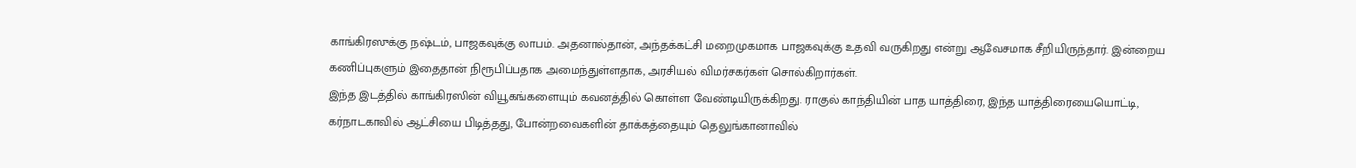காங்கிரஸுக்கு நஷ்டம், பாஜகவுக்கு லாபம். அதனால்தான், அந்தக்கட்சி மறைமுகமாக பாஜகவுக்கு உதவி வருகிறது என்று ஆவேசமாக சீறியிருந்தார். இன்றைய கணிப்புகளும் இதைதான் நிரூபிப்பதாக அமைந்துள்ளதாக, அரசியல் விமர்சகர்கள் சொல்கிறார்கள்.
இந்த இடத்தில் காங்கிரஸின் வியூகங்களையும் கவனத்தில் கொள்ள வேண்டியிருக்கிறது. ராகுல் காந்தியின் பாத யாத்திரை, இந்த யாத்திரையையொட்டி, கர்நாடகாவில் ஆட்சியை பிடித்தது, போன்றவைகளின் தாக்கத்தையும் தெலுங்கானாவில்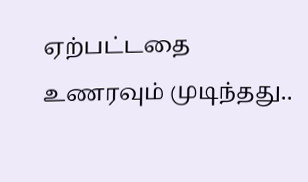ஏற்பட்டதை உணரவும் முடிந்தது..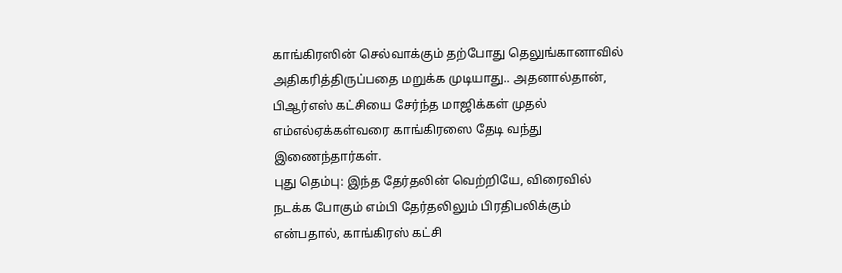காங்கிரஸின் செல்வாக்கும் தற்போது தெலுங்கானாவில் அதிகரித்திருப்பதை மறுக்க முடியாது.. அதனால்தான், பிஆர்எஸ் கட்சியை சேர்ந்த மாஜிக்கள் முதல் எம்எல்ஏக்கள்வரை காங்கிரஸை தேடி வந்து இணைந்தார்கள்.
புது தெம்பு: இந்த தேர்தலின் வெற்றியே, விரைவில் நடக்க போகும் எம்பி தேர்தலிலும் பிரதிபலிக்கும் என்பதால், காங்கிரஸ் கட்சி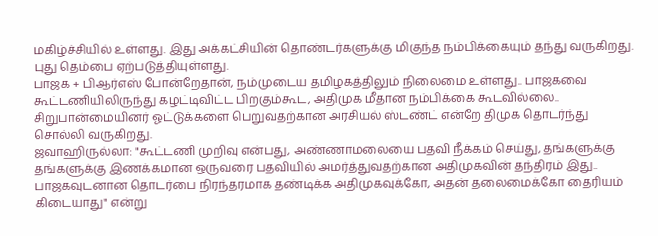மகிழ்ச்சியில் உள்ளது. இது அக்கட்சியின் தொண்டர்களுக்கு மிகுந்த நம்பிக்கையும் தந்து வருகிறது. புது தெம்பை ஏற்படுத்தியுள்ளது.
பாஜக + பிஆர்எஸ் போன்றேதான், நம்முடைய தமிழகத்திலும் நிலைமை உள்ளது.. பாஜகவை கூட்டணியிலிருந்து கழட்டிவிட்ட பிறகும்கூட, அதிமுக மீதான நம்பிக்கை கூடவில்லை.. சிறுபான்மையினர் ஓட்டுக்களை பெறுவதற்கான அரசியல் ஸ்டண்ட் என்றே திமுக தொடர்ந்து சொல்லி வருகிறது.
ஜவாஹிருல்லா: "கூட்டணி முறிவு என்பது, அண்ணாமலையை பதவி நீக்கம் செய்து, தங்களுக்கு தங்களுக்கு இணக்கமான ஒருவரை பதவியில் அமர்த்துவதற்கான அதிமுகவின் தந்திரம் இது.. பாஜகவுடனான தொடர்பை நிரந்தரமாக தண்டிக்க அதிமுகவுக்கோ, அதன் தலைமைக்கோ தைரியம் கிடையாது" என்று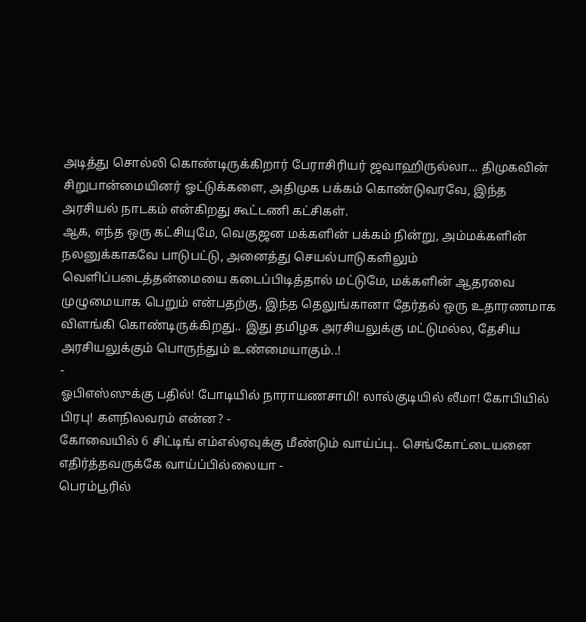அடித்து சொல்லி கொண்டிருக்கிறார் பேராசிரியர் ஜவாஹிருல்லா... திமுகவின் சிறுபான்மையினர் ஓட்டுக்களை, அதிமுக பக்கம் கொண்டுவரவே, இந்த அரசியல் நாடகம் என்கிறது கூட்டணி கட்சிகள்.
ஆக, எந்த ஒரு கட்சியுமே, வெகுஜன மக்களின் பக்கம் நின்று, அம்மக்களின் நலனுக்காகவே பாடுபட்டு, அனைத்து செயல்பாடுகளிலும் வெளிப்படைத்தன்மையை கடைப்பிடித்தால் மட்டுமே, மக்களின் ஆதரவை முழுமையாக பெறும் என்பதற்கு, இந்த தெலுங்கானா தேர்தல் ஒரு உதாரணமாக விளங்கி கொண்டிருக்கிறது.. இது தமிழக அரசியலுக்கு மட்டுமல்ல, தேசிய அரசியலுக்கும் பொருந்தும் உண்மையாகும்..!
-
ஓபிஎஸ்ஸுக்கு பதில்! போடியில் நாராயணசாமி! லால்குடியில் லீமா! கோபியில் பிரபு! களநிலவரம் என்ன? -
கோவையில் 6 சிட்டிங் எம்எல்ஏவுக்கு மீண்டும் வாய்ப்பு.. செங்கோட்டையனை எதிர்த்தவருக்கே வாய்ப்பில்லையா -
பெரம்பூரில்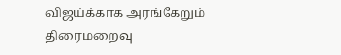விஜய்க்காக அரங்கேறும் திரைமறைவு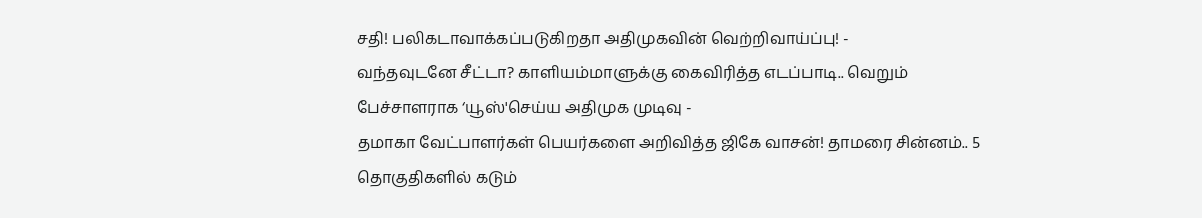சதி! பலிகடாவாக்கப்படுகிறதா அதிமுகவின் வெற்றிவாய்ப்பு! -
வந்தவுடனே சீட்டா? காளியம்மாளுக்கு கைவிரித்த எடப்பாடி.. வெறும் பேச்சாளராக ‘யூஸ்'செய்ய அதிமுக முடிவு -
தமாகா வேட்பாளர்கள் பெயர்களை அறிவித்த ஜிகே வாசன்! தாமரை சின்னம்.. 5 தொகுதிகளில் கடும்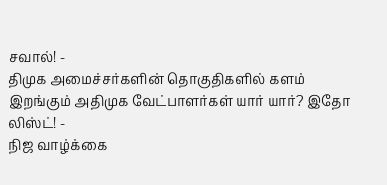சவால்! -
திமுக அமைச்சர்களின் தொகுதிகளில் களம் இறங்கும் அதிமுக வேட்பாளர்கள் யார் யார்? இதோ லிஸ்ட்! -
நிஜ வாழ்க்கை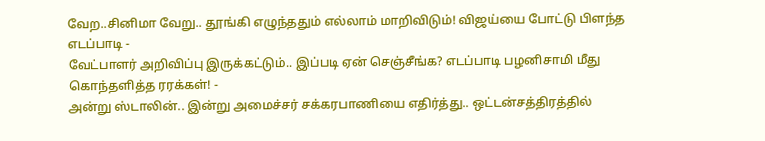வேற..சினிமா வேறு.. தூங்கி எழுந்ததும் எல்லாம் மாறிவிடும்! விஜய்யை போட்டு பிளந்த எடப்பாடி -
வேட்பாளர் அறிவிப்பு இருக்கட்டும்.. இப்படி ஏன் செஞ்சீங்க? எடப்பாடி பழனிசாமி மீது கொந்தளித்த ரரக்கள்! -
அன்று ஸ்டாலின்.. இன்று அமைச்சர் சக்கரபாணியை எதிர்த்து.. ஒட்டன்சத்திரத்தில்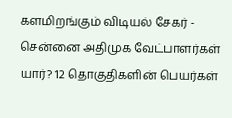களமிறங்கும் விடியல் சேகர் -
சென்னை அதிமுக வேட்பாளர்கள் யார்? 12 தொகுதிகளின் பெயர்கள்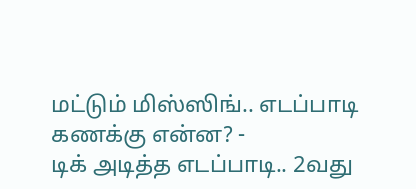மட்டும் மிஸ்ஸிங்.. எடப்பாடி கணக்கு என்ன? -
டிக் அடித்த எடப்பாடி.. 2வது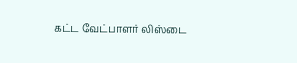கட்ட வேட்பாளர் லிஸ்டை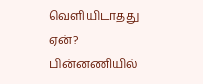வெளியிடாதது ஏன்? பின்னணியில்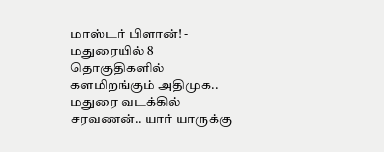மாஸ்டர் பிளான்! -
மதுரையில் 8 தொகுதிகளில் களமிறங்கும் அதிமுக.. மதுரை வடக்கில் சரவணன்.. யார் யாருக்கு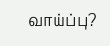வாய்ப்பு?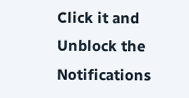Click it and Unblock the Notifications